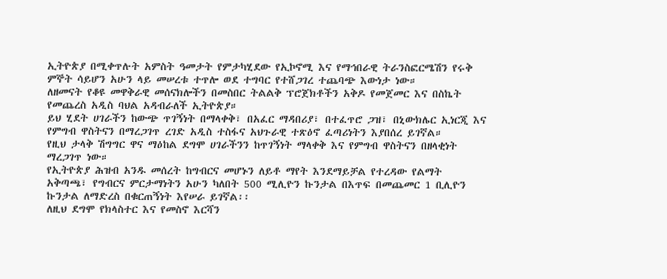ኢትዮጵያ በሚቀጥሉት አምስት ዓመታት የምታካሂደው የኢኮኖሚ እና የማኅበራዊ ትራንስፎርሜሽን የሩቅ ምኞት ሳይሆን አሁን ላይ መሠረቱ ተጥሎ ወደ ተግባር የተሸጋገረ ተጨባጭ እውነታ ነው።
ለዘመናት የቆዩ መዋቅራዊ መሰናክሎችን በመስበር ትልልቅ ፕሮጀክቶችን አቅዶ የመጀመር እና በስኬት የመጨረስ አዲስ ባህል አዳብራለች ኢትዮጵያ።
ይህ ሂደት ሀገራችን ከውጭ ጥገኝነት በማላቀቅ፣ በአፈር ማዳበሪያ፣ በተፈጥሮ ጋዝ፣ በኒውክሌር ኢነርጂ እና የምግብ ዋስትናን በማረጋገጥ ረገድ አዲስ ተስፋና አህጉራዊ ተጽዕኖ ፈጣሪነትን እያበሰረ ይገኛል።
የዚህ ታላቅ ሽግግር ዋና ማዕከል ደግሞ ሀገራችንን ከጥገኝነት ማላቀቅ እና የምግብ ዋስትናን በዘላቂነት ማረጋገጥ ነው።
የኢትዮጵያ ሕዝብ አንዱ መሰረት ከግብርና መሆኑን ለይቶ ማየት እንደማይቻል የተረዳው የልማት አቅጣጫ፣ የግብርና ምርታማነትን አሁን ካለበት 500 ሚሊዮን ኩንታል በእጥፍ በመጨመር 1 ቢሊዮን ኩንታል ለማድረስ በቁርጠኝነት እየሠራ ይገኛል፡፡
ለዚህ ደግሞ የክላስተር እና የመስኖ እርሻን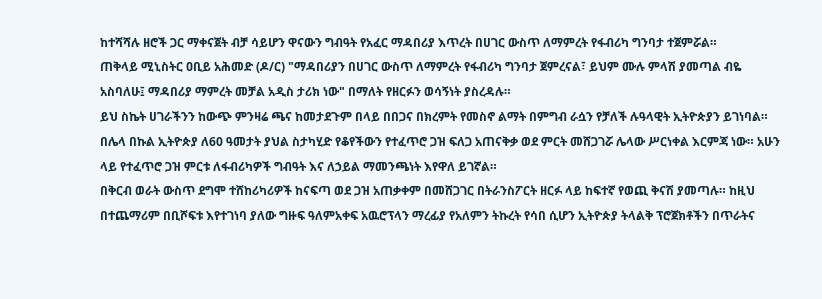ከተሻሻሉ ዘሮች ጋር ማቀናጀት ብቻ ሳይሆን ዋናውን ግብዓት የአፈር ማዳበሪያ እጥረት በሀገር ውስጥ ለማምረት የፋብሪካ ግንባታ ተጀምሯል።
ጠቅላይ ሚኒስትር ዐቢይ አሕመድ (ዶ/ር) "ማዳበሪያን በሀገር ውስጥ ለማምረት የፋብሪካ ግንባታ ጀምረናል፣ ይህም ሙሉ ምላሽ ያመጣል ብዬ አስባለሁ፤ ማዳበሪያ ማምረት መቻል አዲስ ታሪክ ነው" በማለት የዘርፉን ወሳኝነት ያስረዳሉ።
ይህ ስኬት ሀገራችንን ከውጭ ምንዛሬ ጫና ከመታደጉም በላይ በበጋና በክረምት የመስኖ ልማት በምግብ ራሷን የቻለች ሉዓላዊት ኢትዮጵያን ይገነባል።
በሌላ በኩል ኢትዮጵያ ለ60 ዓመታት ያህል ስታካሂድ የቆየችውን የተፈጥሮ ጋዝ ፍለጋ አጠናቅቃ ወደ ምርት መሸጋገሯ ሌላው ሥርነቀል እርምጃ ነው። አሁን ላይ የተፈጥሮ ጋዝ ምርቱ ለፋብሪካዎች ግብዓት እና ለኃይል ማመንጫነት እየዋለ ይገኛል።
በቅርብ ወራት ውስጥ ደግሞ ተሸከሪካሪዎች ከናፍጣ ወደ ጋዝ አጠቃቀም በመሸጋገር በትራንስፖርት ዘርፉ ላይ ከፍተኛ የወጪ ቅናሽ ያመጣሉ። ከዚህ በተጨማሪም በቢሾፍቱ እየተገነባ ያለው ግዙፍ ዓለምአቀፍ አዉሮፕላን ማረፊያ የአለምን ትኩረት የሳበ ሲሆን ኢትዮጵያ ትላልቅ ፕሮጀክቶችን በጥራትና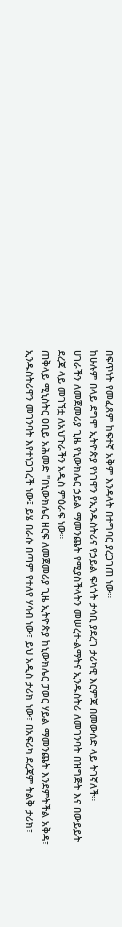በፍጥነት የመፈጸም ከፍተኛ አቅም እንዳላት በተግባር ያረጋገጠ ነው።
ከሁሉም በላይ ደግሞ ኢትዮጵያ የነገዋን የኢንዱስትሪና የኃይል ፍላጎት ታሳቢ ያደረገ ታሪካዊ እርምጃ በመውሰድ ላይ ትገኛለች።
ሀገራችን ለመጀመሪያ ጊዜ የኒውክሌር ኃይል ማመንጨት የሚያስችላትን መሠረተ-ልማትና ኢንዱስትሪ ለመገንባት በዝግጅት እና በውይይት ደረጃ ላይ መገኘቷ ለአህጉራችን አዲስ ምዕራፍ ነው።
ጠቅላይ ሚኒስትር ዐቢይ አሕመድ "በኒውክሌር ዘርፍ ለመጀመሪያ ጊዜ ኢትዮጵያ ከኒውክሌር ፓወር ሃይል ማመንጨት እንደምትችል አቅዳ፣ ኢንዱስትሪዋን መገንባት እየተነጋገረች ነው፤ ይሄ በራሱ በጣም የተለየ ሃሳብ ነው፣ ይህ አዲስ ታሪክ ነው፣ በአፍሪካ ደረጃም ትልቅ ታሪክ፣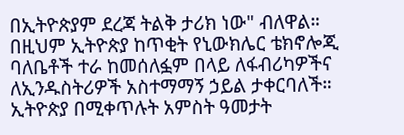በኢትዮጵያም ደረጃ ትልቅ ታሪክ ነው" ብለዋል።
በዚህም ኢትዮጵያ ከጥቂት የኒውክሌር ቴክኖሎጂ ባለቤቶች ተራ ከመሰለፏም በላይ ለፋብሪካዎችና ለኢንዱስትሪዎች አስተማማኝ ኃይል ታቀርባለች።
ኢትዮጵያ በሚቀጥሉት አምስት ዓመታት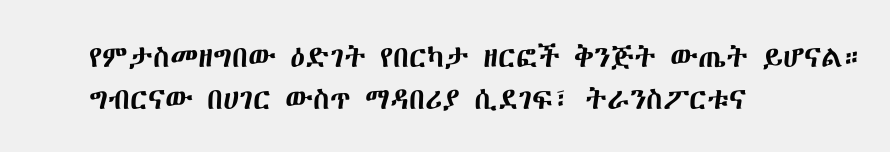የምታስመዘግበው ዕድገት የበርካታ ዘርፎች ቅንጅት ውጤት ይሆናል። ግብርናው በሀገር ውስጥ ማዳበሪያ ሲደገፍ፣ ትራንስፖርቱና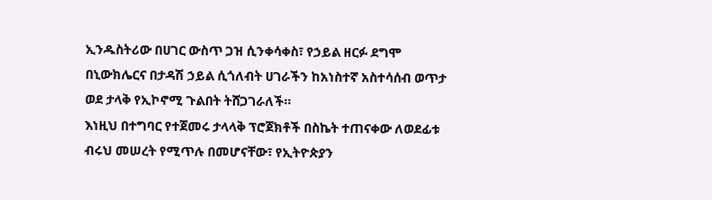ኢንዱስትሪው በሀገር ውስጥ ጋዝ ሲንቀሳቀስ፣ የኃይል ዘርፉ ደግሞ በኒውክሌርና በታዳሽ ኃይል ሲጎለብት ሀገራችን ከአነስተኛ አስተሳሰብ ወጥታ ወደ ታላቅ የኢኮኖሚ ጉልበት ትሸጋገራለች።
እነዚህ በተግባር የተጀመሩ ታላላቅ ፕሮጀክቶች በስኬት ተጠናቀው ለወደፊቱ ብሩህ መሠረት የሚጥሉ በመሆናቸው፣ የኢትዮጵያን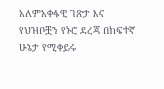አለምአቀፋዊ ገጽታ እና የህዝቦቿን የኑሮ ደረጃ በከፍተኛ ሁኔታ የሚቀይሩ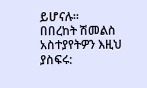ይሆናሉ።
በበረከት ሽመልስ
አስተያየትዎን እዚህ ያስፍሩ: